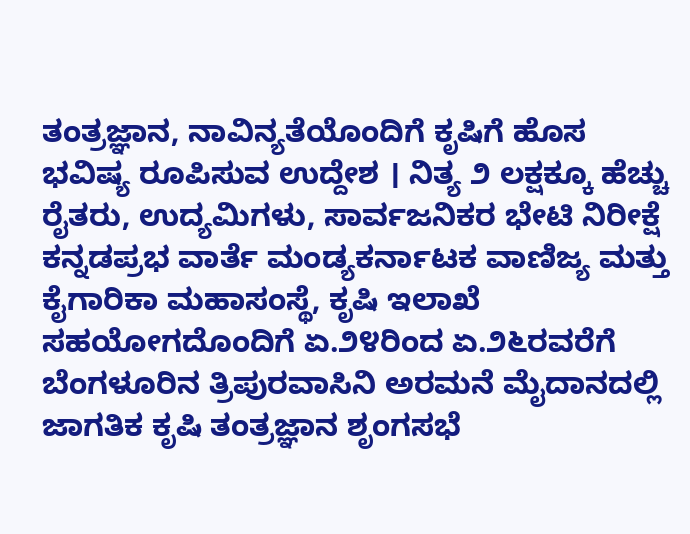ತಂತ್ರಜ್ಞಾನ, ನಾವಿನ್ಯತೆಯೊಂದಿಗೆ ಕೃಷಿಗೆ ಹೊಸ ಭವಿಷ್ಯ ರೂಪಿಸುವ ಉದ್ದೇಶ । ನಿತ್ಯ ೨ ಲಕ್ಷಕ್ಕೂ ಹೆಚ್ಚು ರೈತರು, ಉದ್ಯಮಿಗಳು, ಸಾರ್ವಜನಿಕರ ಭೇಟಿ ನಿರೀಕ್ಷೆ
ಕನ್ನಡಪ್ರಭ ವಾರ್ತೆ ಮಂಡ್ಯಕರ್ನಾಟಕ ವಾಣಿಜ್ಯ ಮತ್ತು ಕೈಗಾರಿಕಾ ಮಹಾಸಂಸ್ಥೆ, ಕೃಷಿ ಇಲಾಖೆ ಸಹಯೋಗದೊಂದಿಗೆ ಏ.೨೪ರಿಂದ ಏ.೨೬ರವರೆಗೆ ಬೆಂಗಳೂರಿನ ತ್ರಿಪುರವಾಸಿನಿ ಅರಮನೆ ಮೈದಾನದಲ್ಲಿ ಜಾಗತಿಕ ಕೃಷಿ ತಂತ್ರಜ್ಞಾನ ಶೃಂಗಸಭೆ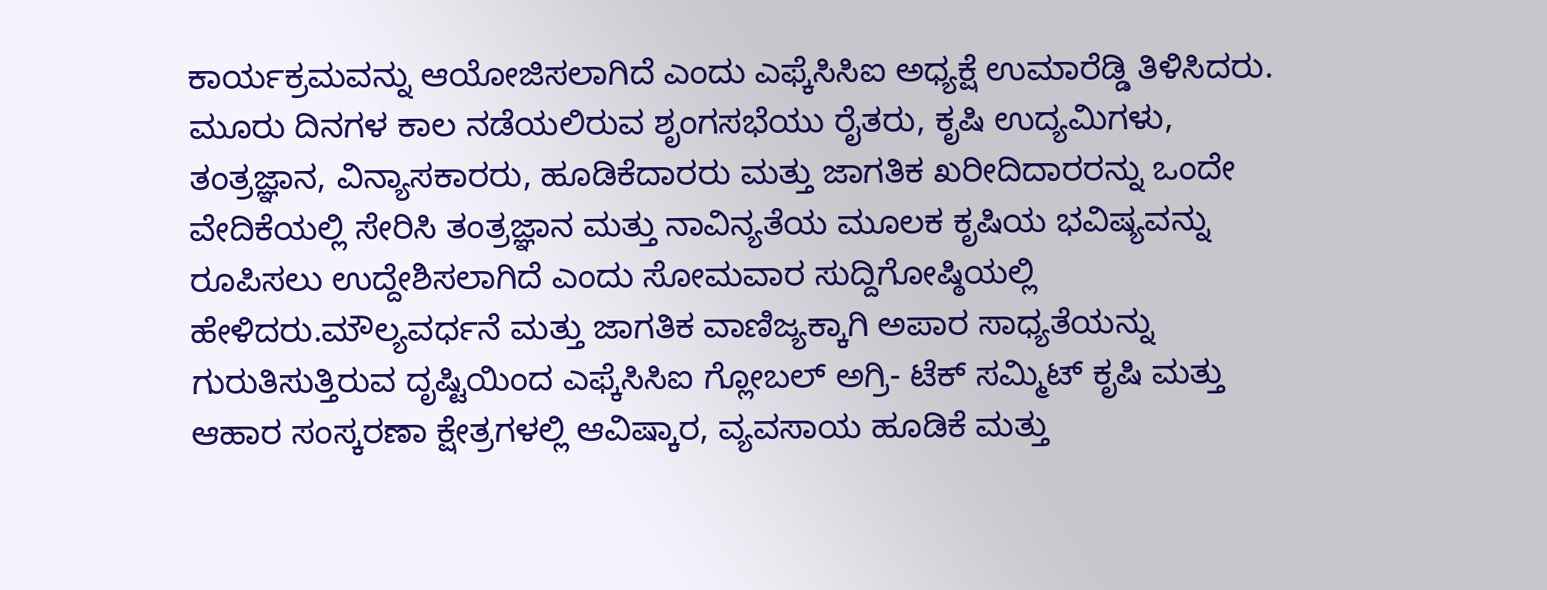ಕಾರ್ಯಕ್ರಮವನ್ನು ಆಯೋಜಿಸಲಾಗಿದೆ ಎಂದು ಎಫ್ಕೆಸಿಸಿಐ ಅಧ್ಯಕ್ಷೆ ಉಮಾರೆಡ್ಡಿ ತಿಳಿಸಿದರು.
ಮೂರು ದಿನಗಳ ಕಾಲ ನಡೆಯಲಿರುವ ಶೃಂಗಸಭೆಯು ರೈತರು, ಕೃಷಿ ಉದ್ಯಮಿಗಳು, ತಂತ್ರಜ್ಞಾನ, ವಿನ್ಯಾಸಕಾರರು, ಹೂಡಿಕೆದಾರರು ಮತ್ತು ಜಾಗತಿಕ ಖರೀದಿದಾರರನ್ನು ಒಂದೇ ವೇದಿಕೆಯಲ್ಲಿ ಸೇರಿಸಿ ತಂತ್ರಜ್ಞಾನ ಮತ್ತು ನಾವಿನ್ಯತೆಯ ಮೂಲಕ ಕೃಷಿಯ ಭವಿಷ್ಯವನ್ನು ರೂಪಿಸಲು ಉದ್ದೇಶಿಸಲಾಗಿದೆ ಎಂದು ಸೋಮವಾರ ಸುದ್ದಿಗೋಷ್ಠಿಯಲ್ಲಿ ಹೇಳಿದರು.ಮೌಲ್ಯವರ್ಧನೆ ಮತ್ತು ಜಾಗತಿಕ ವಾಣಿಜ್ಯಕ್ಕಾಗಿ ಅಪಾರ ಸಾಧ್ಯತೆಯನ್ನು ಗುರುತಿಸುತ್ತಿರುವ ದೃಷ್ಟಿಯಿಂದ ಎಫ್ಕೆಸಿಸಿಐ ಗ್ಲೋಬಲ್ ಅಗ್ರಿ- ಟೆಕ್ ಸಮ್ಮಿಟ್ ಕೃಷಿ ಮತ್ತು ಆಹಾರ ಸಂಸ್ಕರಣಾ ಕ್ಷೇತ್ರಗಳಲ್ಲಿ ಆವಿಷ್ಕಾರ, ವ್ಯವಸಾಯ ಹೂಡಿಕೆ ಮತ್ತು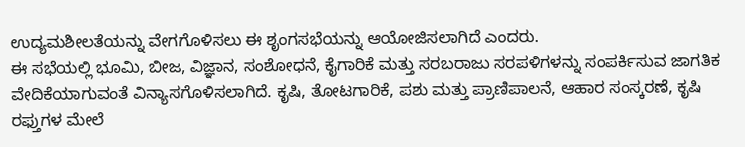ಉದ್ಯಮಶೀಲತೆಯನ್ನು ವೇಗಗೊಳಿಸಲು ಈ ಶೃಂಗಸಭೆಯನ್ನು ಆಯೋಜಿಸಲಾಗಿದೆ ಎಂದರು.
ಈ ಸಭೆಯಲ್ಲಿ ಭೂಮಿ, ಬೀಜ, ವಿಜ್ಞಾನ, ಸಂಶೋಧನೆ, ಕೈಗಾರಿಕೆ ಮತ್ತು ಸರಬರಾಜು ಸರಪಳಿಗಳನ್ನು ಸಂಪರ್ಕಿಸುವ ಜಾಗತಿಕ ವೇದಿಕೆಯಾಗುವಂತೆ ವಿನ್ಯಾಸಗೊಳಿಸಲಾಗಿದೆ. ಕೃಷಿ, ತೋಟಗಾರಿಕೆ, ಪಶು ಮತ್ತು ಪ್ರಾಣಿಪಾಲನೆ, ಆಹಾರ ಸಂಸ್ಕರಣೆ, ಕೃಷಿ ರಫ್ತುಗಳ ಮೇಲೆ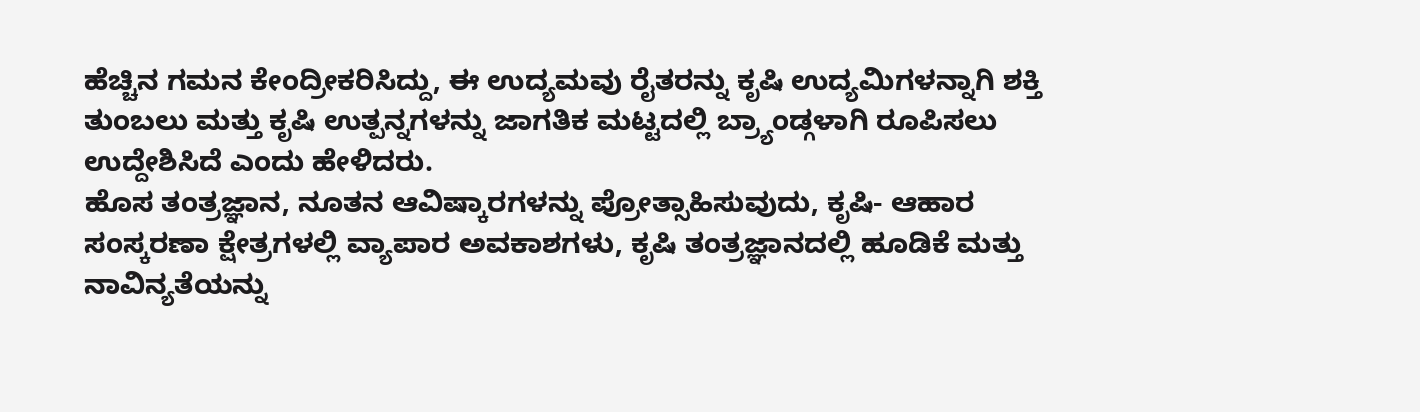ಹೆಚ್ಚಿನ ಗಮನ ಕೇಂದ್ರೀಕರಿಸಿದ್ದು, ಈ ಉದ್ಯಮವು ರೈತರನ್ನು ಕೃಷಿ ಉದ್ಯಮಿಗಳನ್ನಾಗಿ ಶಕ್ತಿ ತುಂಬಲು ಮತ್ತು ಕೃಷಿ ಉತ್ಪನ್ನಗಳನ್ನು ಜಾಗತಿಕ ಮಟ್ಟದಲ್ಲಿ ಬ್ರ್ಯಾಂಡ್ಗಳಾಗಿ ರೂಪಿಸಲು ಉದ್ದೇಶಿಸಿದೆ ಎಂದು ಹೇಳಿದರು.
ಹೊಸ ತಂತ್ರಜ್ಞಾನ, ನೂತನ ಆವಿಷ್ಕಾರಗಳನ್ನು ಪ್ರೋತ್ಸಾಹಿಸುವುದು, ಕೃಷಿ- ಆಹಾರ ಸಂಸ್ಕರಣಾ ಕ್ಷೇತ್ರಗಳಲ್ಲಿ ವ್ಯಾಪಾರ ಅವಕಾಶಗಳು, ಕೃಷಿ ತಂತ್ರಜ್ಞಾನದಲ್ಲಿ ಹೂಡಿಕೆ ಮತ್ತು ನಾವಿನ್ಯತೆಯನ್ನು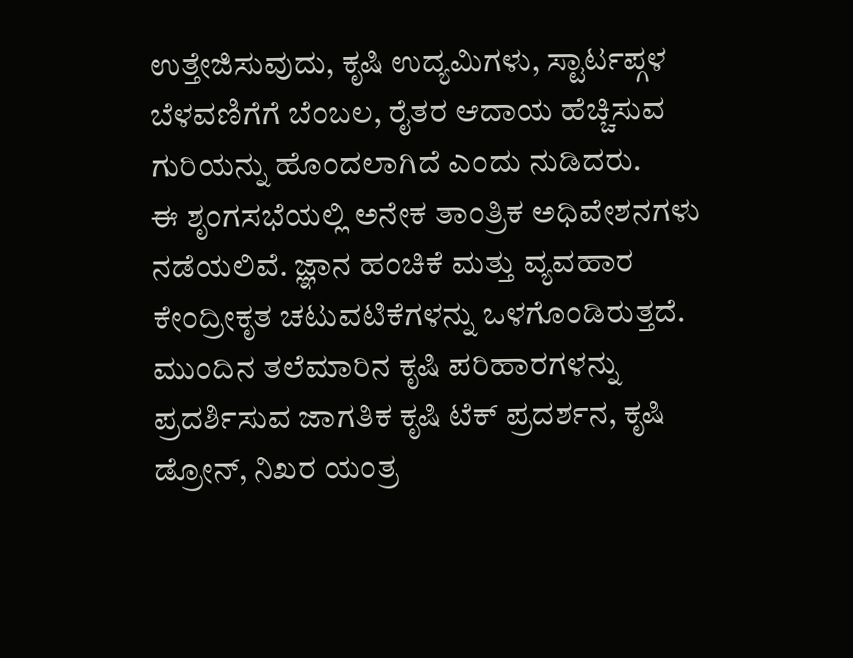ಉತ್ತೇಜಿಸುವುದು, ಕೃಷಿ ಉದ್ಯಮಿಗಳು, ಸ್ಟಾರ್ಟಪ್ಗಳ ಬೆಳವಣಿಗೆಗೆ ಬೆಂಬಲ, ರೈತರ ಆದಾಯ ಹೆಚ್ಚಿಸುವ ಗುರಿಯನ್ನು ಹೊಂದಲಾಗಿದೆ ಎಂದು ನುಡಿದರು.
ಈ ಶೃಂಗಸಭೆಯಲ್ಲಿ ಅನೇಕ ತಾಂತ್ರಿಕ ಅಧಿವೇಶನಗಳು ನಡೆಯಲಿವೆ. ಜ್ಞಾನ ಹಂಚಿಕೆ ಮತ್ತು ವ್ಯವಹಾರ ಕೇಂದ್ರೀಕೃತ ಚಟುವಟಿಕೆಗಳನ್ನು ಒಳಗೊಂಡಿರುತ್ತದೆ. ಮುಂದಿನ ತಲೆಮಾರಿನ ಕೃಷಿ ಪರಿಹಾರಗಳನ್ನು ಪ್ರದರ್ಶಿಸುವ ಜಾಗತಿಕ ಕೃಷಿ ಟೆಕ್ ಪ್ರದರ್ಶನ, ಕೃಷಿ ಡ್ರೋನ್, ನಿಖರ ಯಂತ್ರ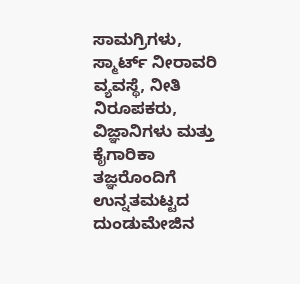ಸಾಮಗ್ರಿಗಳು, ಸ್ಮಾರ್ಟ್ ನೀರಾವರಿ ವ್ಯವಸ್ಥೆ, ನೀತಿ ನಿರೂಪಕರು, ವಿಜ್ಞಾನಿಗಳು ಮತ್ತು ಕೈಗಾರಿಕಾ ತಜ್ಞರೊಂದಿಗೆ ಉನ್ನತಮಟ್ಟದ ದುಂಡುಮೇಜಿನ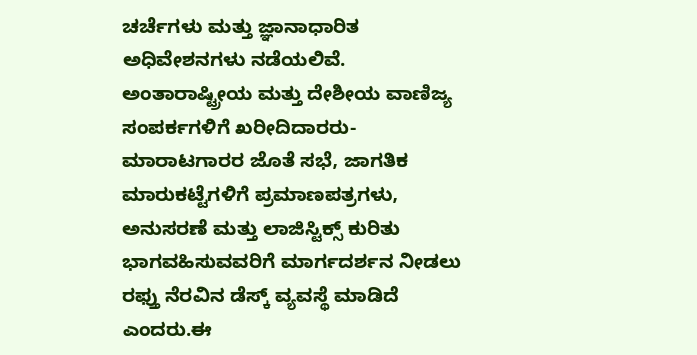ಚರ್ಚೆಗಳು ಮತ್ತು ಜ್ಞಾನಾಧಾರಿತ ಅಧಿವೇಶನಗಳು ನಡೆಯಲಿವೆ. ಅಂತಾರಾಷ್ಟ್ರೀಯ ಮತ್ತು ದೇಶೀಯ ವಾಣಿಜ್ಯ ಸಂಪರ್ಕಗಳಿಗೆ ಖರೀದಿದಾರರು- ಮಾರಾಟಗಾರರ ಜೊತೆ ಸಭೆ, ಜಾಗತಿಕ ಮಾರುಕಟ್ಟೆಗಳಿಗೆ ಪ್ರಮಾಣಪತ್ರಗಳು, ಅನುಸರಣೆ ಮತ್ತು ಲಾಜಿಸ್ಟಿಕ್ಸ್ ಕುರಿತು ಭಾಗವಹಿಸುವವರಿಗೆ ಮಾರ್ಗದರ್ಶನ ನೀಡಲು ರಫ್ತು ನೆರವಿನ ಡೆಸ್ಕ್ ವ್ಯವಸ್ಥೆ ಮಾಡಿದೆ ಎಂದರು.ಈ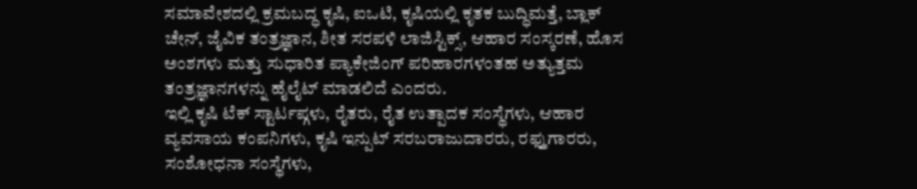ಸಮಾವೇಶದಲ್ಲಿ ಕ್ರಮಬದ್ಧ ಕೃಷಿ, ಐಒಟಿ, ಕೃಷಿಯಲ್ಲಿ ಕೃತಕ ಬುದ್ಧಿಮತ್ತೆ, ಬ್ಲಾಕ್ ಚೇನ್, ಜೈವಿಕ ತಂತ್ರಜ್ಞಾನ, ಶೀತ ಸರಪಳಿ ಲಾಜಿಸ್ಟಿಕ್ಸ್, ಆಹಾರ ಸಂಸ್ಕರಣೆ, ಹೊಸ ಅಂಶಗಳು ಮತ್ತು ಸುಧಾರಿತ ಪ್ಯಾಕೇಜಿಂಗ್ ಪರಿಹಾರಗಳಂತಹ ಅತ್ಯುತ್ತಮ ತಂತ್ರಜ್ಞಾನಗಳನ್ನು ಹೈಲೈಟ್ ಮಾಡಲಿದೆ ಎಂದರು.
ಇಲ್ಲಿ ಕೃಷಿ ಟೆಕ್ ಸ್ಟಾರ್ಟಪ್ಗಳು, ರೈತರು, ರೈತ ಉತ್ಪಾದಕ ಸಂಸ್ಥೆಗಳು, ಆಹಾರ ವ್ಯವಸಾಯ ಕಂಪನಿಗಳು, ಕೃಷಿ ಇನ್ಪುಟ್ ಸರಬರಾಜುದಾರರು, ರಫ್ತುಗಾರರು, ಸಂಶೋಧನಾ ಸಂಸ್ಥೆಗಳು,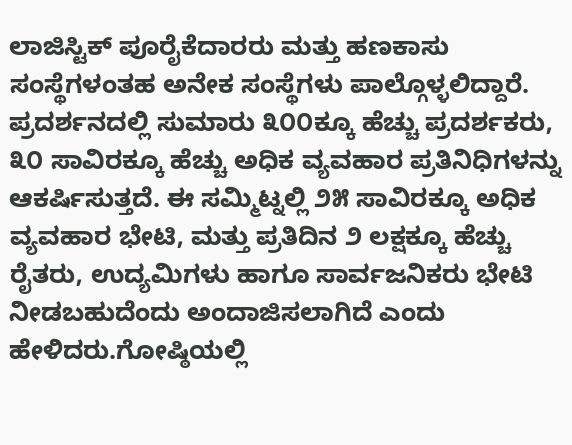ಲಾಜಿಸ್ಟಿಕ್ ಪೂರೈಕೆದಾರರು ಮತ್ತು ಹಣಕಾಸು ಸಂಸ್ಥೆಗಳಂತಹ ಅನೇಕ ಸಂಸ್ಥೆಗಳು ಪಾಲ್ಗೊಳ್ಳಲಿದ್ದಾರೆ. ಪ್ರದರ್ಶನದಲ್ಲಿ ಸುಮಾರು ೩೦೦ಕ್ಕೂ ಹೆಚ್ಚು ಪ್ರದರ್ಶಕರು, ೩೦ ಸಾವಿರಕ್ಕೂ ಹೆಚ್ಚು ಅಧಿಕ ವ್ಯವಹಾರ ಪ್ರತಿನಿಧಿಗಳನ್ನು ಆಕರ್ಷಿಸುತ್ತದೆ. ಈ ಸಮ್ಮಿಟ್ನಲ್ಲಿ ೨೫ ಸಾವಿರಕ್ಕೂ ಅಧಿಕ ವ್ಯವಹಾರ ಭೇಟಿ, ಮತ್ತು ಪ್ರತಿದಿನ ೨ ಲಕ್ಷಕ್ಕೂ ಹೆಚ್ಚು ರೈತರು, ಉದ್ಯಮಿಗಳು ಹಾಗೂ ಸಾರ್ವಜನಿಕರು ಭೇಟಿ ನೀಡಬಹುದೆಂದು ಅಂದಾಜಿಸಲಾಗಿದೆ ಎಂದು ಹೇಳಿದರು.ಗೋಷ್ಠಿಯಲ್ಲಿ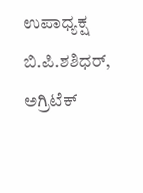ಉಪಾಧ್ಯಕ್ಷ ಬಿ.ಪಿ.ಶಶಿಧರ್, ಅಗ್ರಿಟೆಕ್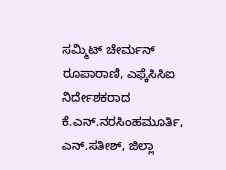ಸಮ್ಮಿಟ್ ಚೇರ್ಮನ್ ರೂಪಾರಾಣಿ, ಎಫ್ಕೆಸಿಸಿಐ ನಿರ್ದೇಶಕರಾದ ಕೆ.ಎನ್.ನರಸಿಂಹಮೂರ್ತಿ, ಎನ್.ಸತೀಶ್, ಜಿಲ್ಲಾ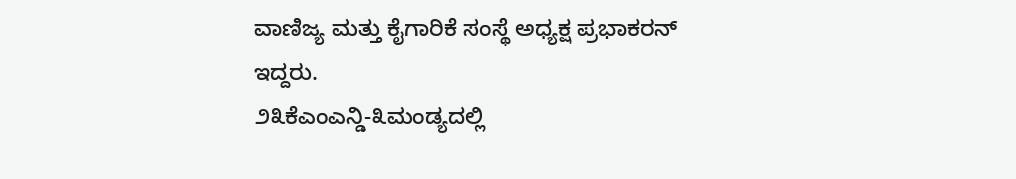ವಾಣಿಜ್ಯ ಮತ್ತು ಕೈಗಾರಿಕೆ ಸಂಸ್ಥೆ ಅಧ್ಯಕ್ಷ ಪ್ರಭಾಕರನ್ ಇದ್ದರು.
೨೩ಕೆಎಂಎನ್ಡಿ-೩ಮಂಡ್ಯದಲ್ಲಿ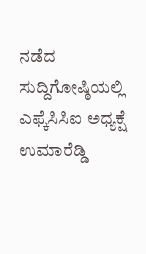ನಡೆದ ಸುದ್ದಿಗೋಷ್ಠಿಯಲ್ಲಿ ಎಫ್ಕೆಸಿಸಿಐ ಅಧ್ಯಕ್ಷೆ ಉಮಾರೆಡ್ಡಿ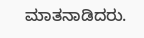ಮಾತನಾಡಿದರು.